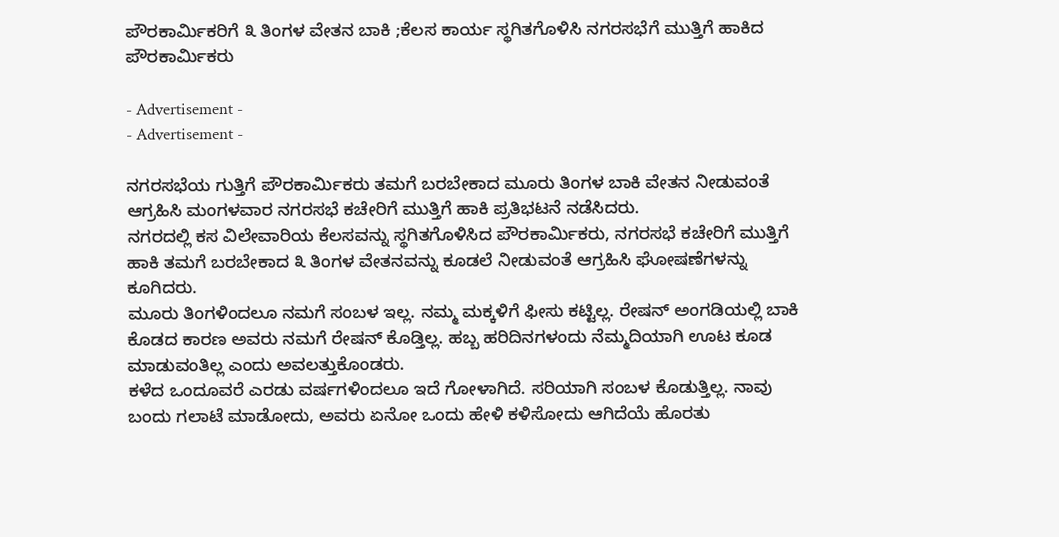ಪೌರಕಾರ್ಮಿಕರಿಗೆ ೩ ತಿಂಗಳ ವೇತನ ಬಾಕಿ ;ಕೆಲಸ ಕಾರ್ಯ ಸ್ಥಗಿತಗೊಳಿಸಿ ನಗರಸಭೆಗೆ ಮುತ್ತಿಗೆ ಹಾಕಿದ ಪೌರಕಾರ್ಮಿಕರು

- Advertisement -
- Advertisement -

ನಗರಸಭೆಯ ಗುತ್ತಿಗೆ ಪೌರಕಾರ್ಮಿಕರು ತಮಗೆ ಬರಬೇಕಾದ ಮೂರು ತಿಂಗಳ ಬಾಕಿ ವೇತನ ನೀಡುವಂತೆ ಆಗ್ರಹಿಸಿ ಮಂಗಳವಾರ ನಗರಸಭೆ ಕಚೇರಿಗೆ ಮುತ್ತಿಗೆ ಹಾಕಿ ಪ್ರತಿಭಟನೆ ನಡೆಸಿದರು.
ನಗರದಲ್ಲಿ ಕಸ ವಿಲೇವಾರಿಯ ಕೆಲಸವನ್ನು ಸ್ಥಗಿತಗೊಳಿಸಿದ ಪೌರಕಾರ್ಮಿಕರು, ನಗರಸಭೆ ಕಚೇರಿಗೆ ಮುತ್ತಿಗೆ ಹಾಕಿ ತಮಗೆ ಬರಬೇಕಾದ ೩ ತಿಂಗಳ ವೇತನವನ್ನು ಕೂಡಲೆ ನೀಡುವಂತೆ ಆಗ್ರಹಿಸಿ ಘೋಷಣೆಗಳನ್ನು ಕೂಗಿದರು.
ಮೂರು ತಿಂಗಳಿಂದಲೂ ನಮಗೆ ಸಂಬಳ ಇಲ್ಲ. ನಮ್ಮ ಮಕ್ಕಳಿಗೆ ಫೀಸು ಕಟ್ಟಿಲ್ಲ. ರೇಷನ್ ಅಂಗಡಿಯಲ್ಲಿ ಬಾಕಿ ಕೊಡದ ಕಾರಣ ಅವರು ನಮಗೆ ರೇಷನ್ ಕೊಡ್ತಿಲ್ಲ. ಹಬ್ಬ ಹರಿದಿನಗಳಂದು ನೆಮ್ಮದಿಯಾಗಿ ಊಟ ಕೂಡ ಮಾಡುವಂತಿಲ್ಲ ಎಂದು ಅವಲತ್ತುಕೊಂಡರು.
ಕಳೆದ ಒಂದೂವರೆ ಎರಡು ವರ್ಷಗಳಿಂದಲೂ ಇದೆ ಗೋಳಾಗಿದೆ. ಸರಿಯಾಗಿ ಸಂಬಳ ಕೊಡುತ್ತಿಲ್ಲ. ನಾವು ಬಂದು ಗಲಾಟೆ ಮಾಡೋದು, ಅವರು ಏನೋ ಒಂದು ಹೇಳಿ ಕಳಿಸೋದು ಆಗಿದೆಯೆ ಹೊರತು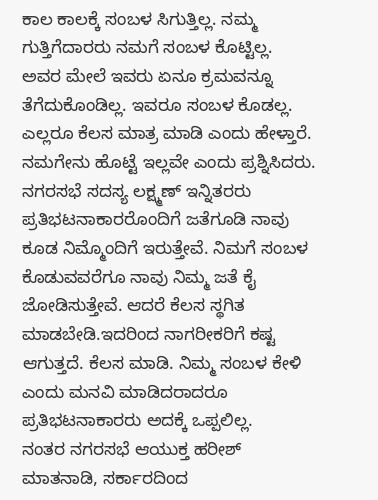ಕಾಲ ಕಾಲಕ್ಕೆ ಸಂಬಳ ಸಿಗುತ್ತಿಲ್ಲ. ನಮ್ಮ ಗುತ್ತಿಗೆದಾರರು ನಮಗೆ ಸಂಬಳ ಕೊಟ್ಟಿಲ್ಲ. ಅವರ ಮೇಲೆ ಇವರು ಏನೂ ಕ್ರಮವನ್ನೂ ತೆಗೆದುಕೊಂಡಿಲ್ಲ. ಇವರೂ ಸಂಬಳ ಕೊಡಲ್ಲ. ಎಲ್ಲರೂ ಕೆಲಸ ಮಾತ್ರ ಮಾಡಿ ಎಂದು ಹೇಳ್ತಾರೆ. ನಮಗೇನು ಹೊಟ್ಟೆ ಇಲ್ಲವೇ ಎಂದು ಪ್ರಶ್ನಿಸಿದರು.
ನಗರಸಭೆ ಸದಸ್ಯ ಲಕ್ಷ್ಮಣ್ ಇನ್ನಿತರರು ಪ್ರತಿಭಟನಾಕಾರರೊಂದಿಗೆ ಜತೆಗೂಡಿ ನಾವು ಕೂಡ ನಿಮ್ಮೊಂದಿಗೆ ಇರುತ್ತೇವೆ. ನಿಮಗೆ ಸಂಬಳ ಕೊಡುವವರೆಗೂ ನಾವು ನಿಮ್ಮ ಜತೆ ಕೈ ಜೋಡಿಸುತ್ತೇವೆ. ಆದರೆ ಕೆಲಸ ಸ್ಥಗಿತ ಮಾಡಬೇಡಿ.ಇದರಿಂದ ನಾಗರೀಕರಿಗೆ ಕಷ್ಟ ಆಗುತ್ತದೆ. ಕೆಲಸ ಮಾಡಿ. ನಿಮ್ಮ ಸಂಬಳ ಕೇಳಿ ಎಂದು ಮನವಿ ಮಾಡಿದರಾದರೂ ಪ್ರತಿಭಟನಾಕಾರರು ಅದಕ್ಕೆ ಒಪ್ಪಲಿಲ್ಲ.
ನಂತರ ನಗರಸಭೆ ಆಯುಕ್ತ ಹರೀಶ್ ಮಾತನಾಡಿ, ಸರ್ಕಾರದಿಂದ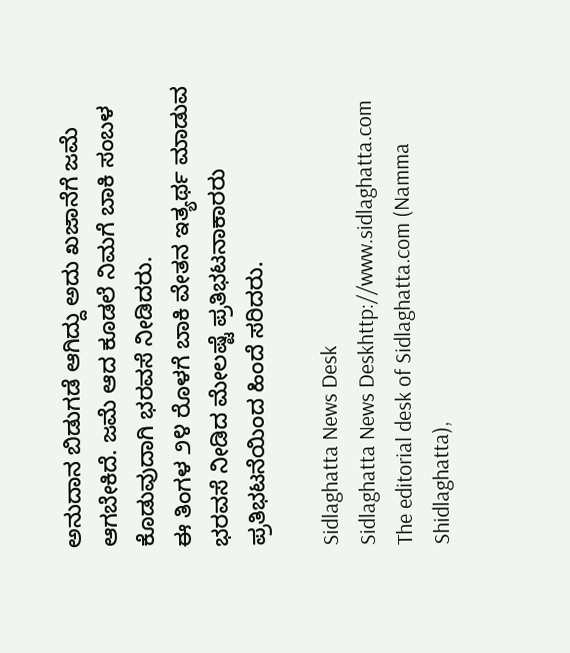ಅನುದಾನ ಬಿಡುಗಡೆ ಆಗಿದ್ದು ಅದು ಖಜಾನೆಗೆ ಜಮೆ ಆಗಬೇಕಿದೆ. ಜಮೆ ಆದ ಕೂಡಲೆ ನಿಮಗೆ ಬಾಕಿ ಸಂಬಳ ಕೊಡುವುದಾಗಿ ಭರವಸೆ ನೀಡಿದರು.
ಈ ತಿಂಗಳ ೨೪ ರೊಳಗೆ ಬಾಕಿ ವೇತನ ಇತ್ಯರ್ಥ ಮಾಡುವ ಭರವಸೆ ನೀಡಿದ ಮೇಲಷ್ಟೆ ಪ್ರತಿಭಟನಾಕಾರರು ಪ್ರತಿಭಟನೆಯಿಂದ ಹಿಂದೆ ಸರಿದರು.

Sidlaghatta News Desk
Sidlaghatta News Deskhttp://www.sidlaghatta.com
The editorial desk of Sidlaghatta.com (Namma Shidlaghatta),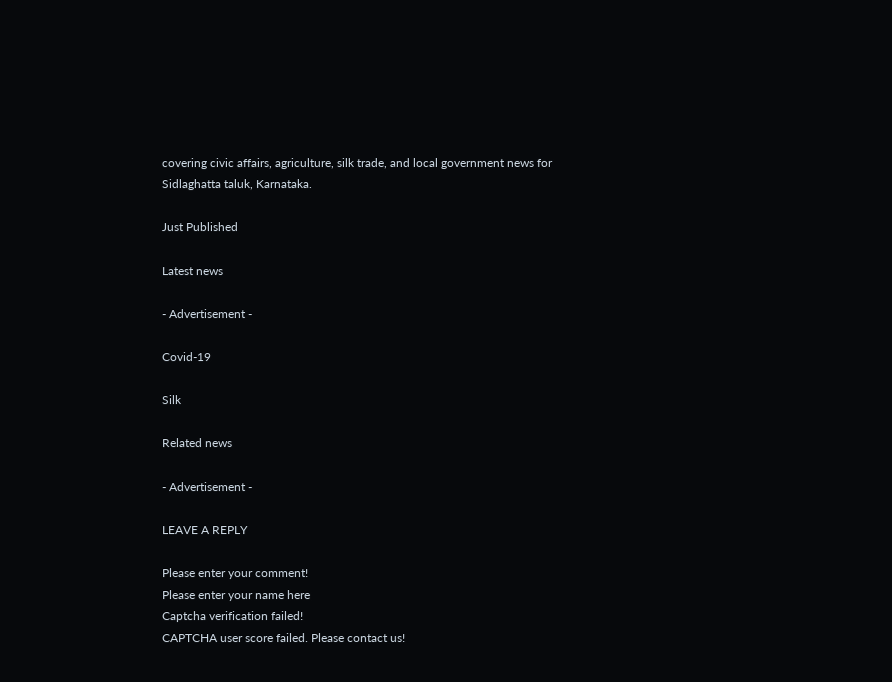covering civic affairs, agriculture, silk trade, and local government news for Sidlaghatta taluk, Karnataka.

Just Published

Latest news

- Advertisement -

Covid-19

Silk

Related news

- Advertisement -

LEAVE A REPLY

Please enter your comment!
Please enter your name here
Captcha verification failed!
CAPTCHA user score failed. Please contact us!